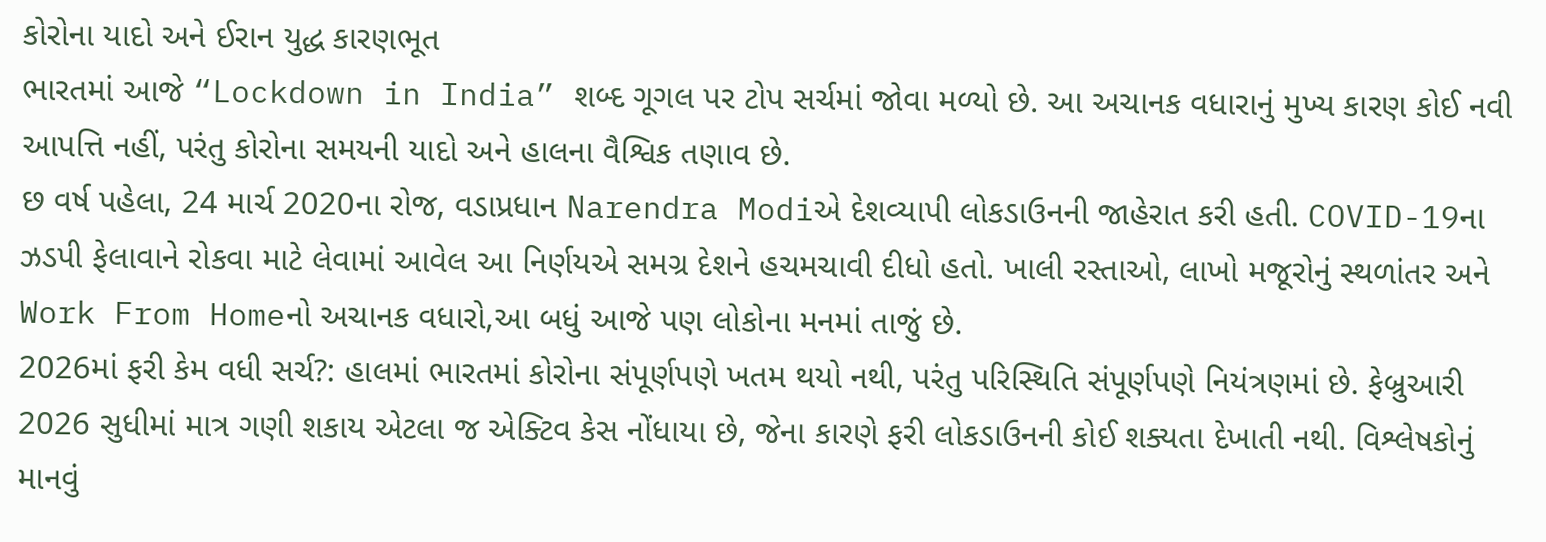કોરોના યાદો અને ઈરાન યુદ્ધ કારણભૂત
ભારતમાં આજે “Lockdown in India” શબ્દ ગૂગલ પર ટોપ સર્ચમાં જોવા મળ્યો છે. આ અચાનક વધારાનું મુખ્ય કારણ કોઈ નવી આપત્તિ નહીં, પરંતુ કોરોના સમયની યાદો અને હાલના વૈશ્વિક તણાવ છે.
છ વર્ષ પહેલા, 24 માર્ચ 2020ના રોજ, વડાપ્રધાન Narendra Modiએ દેશવ્યાપી લોકડાઉનની જાહેરાત કરી હતી. COVID-19ના ઝડપી ફેલાવાને રોકવા માટે લેવામાં આવેલ આ નિર્ણયએ સમગ્ર દેશને હચમચાવી દીધો હતો. ખાલી રસ્તાઓ, લાખો મજૂરોનું સ્થળાંતર અને Work From Homeનો અચાનક વધારો,આ બધું આજે પણ લોકોના મનમાં તાજું છે.
2026માં ફરી કેમ વધી સર્ચ?: હાલમાં ભારતમાં કોરોના સંપૂર્ણપણે ખતમ થયો નથી, પરંતુ પરિસ્થિતિ સંપૂર્ણપણે નિયંત્રણમાં છે. ફેબ્રુઆરી 2026 સુધીમાં માત્ર ગણી શકાય એટલા જ એક્ટિવ કેસ નોંધાયા છે, જેના કારણે ફરી લોકડાઉનની કોઈ શક્યતા દેખાતી નથી. વિશ્લેષકોનું માનવું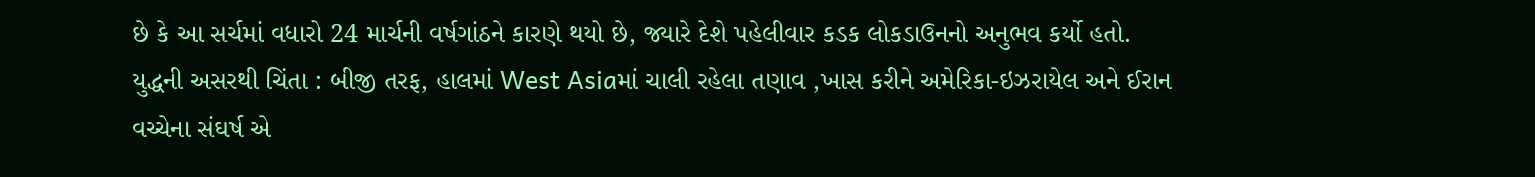છે કે આ સર્ચમાં વધારો 24 માર્ચની વર્ષગાંઠને કારણે થયો છે, જ્યારે દેશે પહેલીવાર કડક લોકડાઉનનો અનુભવ કર્યો હતો.
યુદ્ધની અસરથી ચિંતા : બીજી તરફ, હાલમાં West Asiaમાં ચાલી રહેલા તણાવ ,ખાસ કરીને અમેરિકા-ઇઝરાયેલ અને ઈરાન વચ્ચેના સંઘર્ષ એ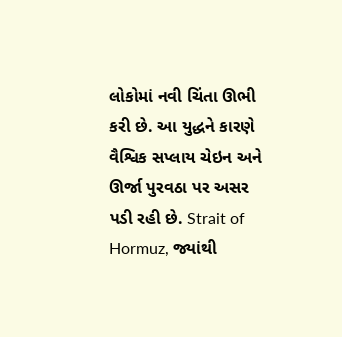લોકોમાં નવી ચિંતા ઊભી કરી છે. આ યુદ્ધને કારણે વૈશ્વિક સપ્લાય ચેઇન અને ઊર્જા પુરવઠા પર અસર પડી રહી છે. Strait of Hormuz, જ્યાંથી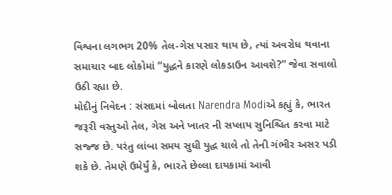વિશ્વના લગભગ 20% તેલ-ગેસ પસાર થાય છે, ત્યાં અવરોધ થવાના સમાચાર બાદ લોકોમાં “યુદ્ધને કારણે લોકડાઉન આવશે?” જેવા સવાલો ઉઠી રહ્યા છે.
મોદીનું નિવેદન : સંસદમાં બોલતા Narendra Modiએ કહ્યું કે, ભારત જરૂરી વસ્તુઓ તેલ, ગેસ અને ખાતર ની સપ્લાય સુનિશ્ચિત કરવા માટે સજ્જ છે. પરંતુ લાંબા સમય સુધી યુદ્ધ ચાલે તો તેની ગંભીર અસર પડી શકે છે. તેમણે ઉમેર્યું કે, ભારતે છેલ્લા દાયકામાં આવી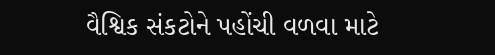વૈશ્વિક સંકટોને પહોંચી વળવા માટે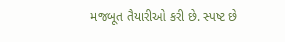મજબૂત તૈયારીઓ કરી છે. સ્પષ્ટ છે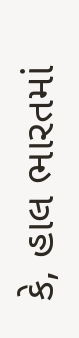કે, હાલ ભારતમાં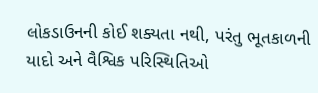લોકડાઉનની કોઈ શક્યતા નથી, પરંતુ ભૂતકાળની યાદો અને વૈશ્વિક પરિસ્થિતિઓ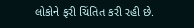લોકોને ફરી ચિંતિત કરી રહી છે.